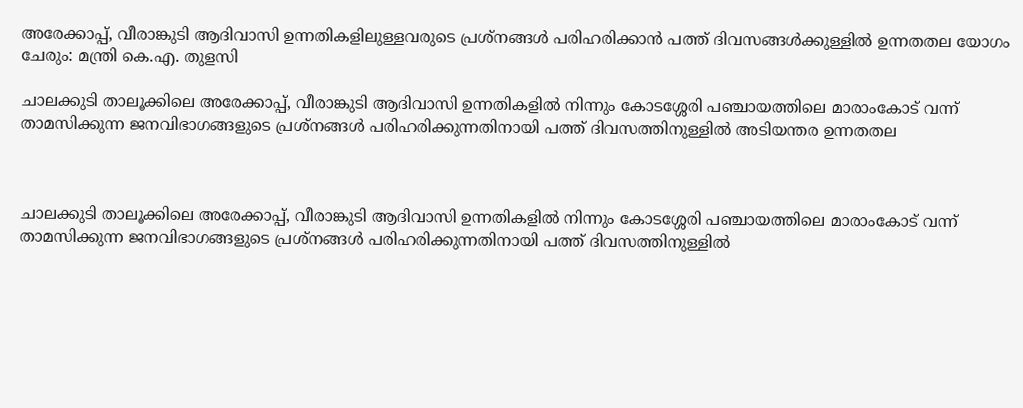അരേക്കാപ്പ്, വീരാങ്കുടി ആദിവാസി ഉന്നതികളിലുള്ളവരുടെ പ്രശ്‌നങ്ങള്‍ പരിഹരിക്കാന്‍ പത്ത് ദിവസങ്ങള്‍ക്കുള്ളില്‍ ഉന്നതതല യോഗം ചേരും: മന്ത്രി കെ.എ. തുളസി

ചാലക്കുടി താലൂക്കിലെ അരേക്കാപ്പ്, വീരാങ്കുടി ആദിവാസി ഉന്നതികളില്‍ നിന്നും കോടശ്ശേരി പഞ്ചായത്തിലെ മാരാംകോട് വന്ന് താമസിക്കുന്ന ജനവിഭാഗങ്ങളുടെ പ്രശ്‌നങ്ങള്‍ പരിഹരിക്കുന്നതിനായി പത്ത് ദിവസത്തിനുള്ളില്‍ അടിയന്തര ഉന്നതതല



ചാലക്കുടി താലൂക്കിലെ അരേക്കാപ്പ്, വീരാങ്കുടി ആദിവാസി ഉന്നതികളില്‍ നിന്നും കോടശ്ശേരി പഞ്ചായത്തിലെ മാരാംകോട് വന്ന് താമസിക്കുന്ന ജനവിഭാഗങ്ങളുടെ പ്രശ്‌നങ്ങള്‍ പരിഹരിക്കുന്നതിനായി പത്ത് ദിവസത്തിനുള്ളില്‍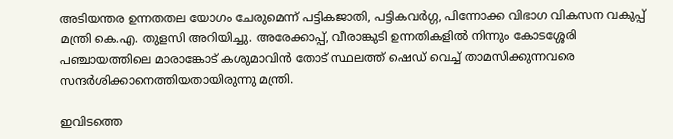അടിയന്തര ഉന്നതതല യോഗം ചേരുമെന്ന് പട്ടികജാതി, പട്ടികവര്‍ഗ്ഗ, പിന്നോക്ക വിഭാഗ വികസന വകുപ്പ് മന്ത്രി കെ.എ. തുളസി അറിയിച്ചു. അരേക്കാപ്പ്, വീരാങ്കുടി ഉന്നതികളില്‍ നിന്നും കോടശ്ശേരി പഞ്ചായത്തിലെ മാരാങ്കോട് കശുമാവിന്‍ തോട് സ്ഥലത്ത് ഷെഡ് വെച്ച് താമസിക്കുന്നവരെ സന്ദര്‍ശിക്കാനെത്തിയതായിരുന്നു മന്ത്രി.

ഇവിടത്തെ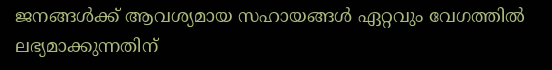ജനങ്ങള്‍ക്ക് ആവശ്യമായ സഹായങ്ങള്‍ ഏറ്റവും വേഗത്തില്‍ ലഭ്യമാക്കുന്നതിന്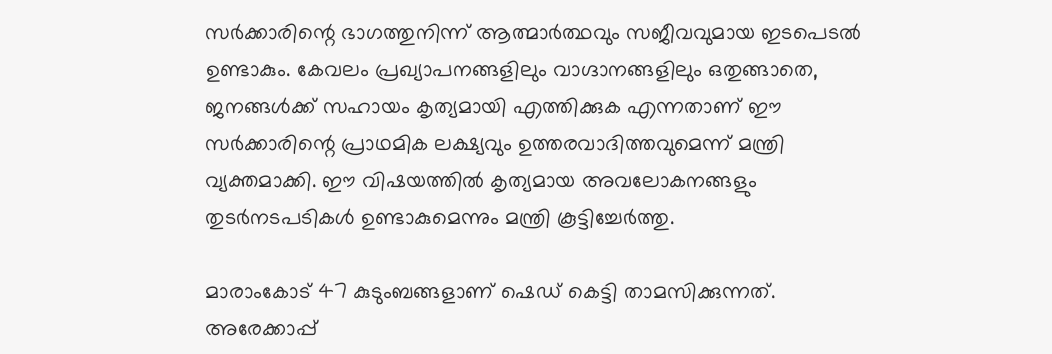സര്‍ക്കാരിന്റെ ഭാഗത്തുനിന്ന് ആത്മാര്‍ത്ഥവും സജീവവുമായ ഇടപെടല്‍ ഉണ്ടാകും. കേവലം പ്രഖ്യാപനങ്ങളിലും വാഗ്ദാനങ്ങളിലും ഒതുങ്ങാതെ, ജനങ്ങള്‍ക്ക് സഹായം കൃത്യമായി എത്തിക്കുക എന്നതാണ് ഈ സര്‍ക്കാരിന്റെ പ്രാഥമിക ലക്ഷ്യവും ഉത്തരവാദിത്തവുമെന്ന് മന്ത്രി വ്യക്തമാക്കി. ഈ വിഷയത്തില്‍ കൃത്യമായ അവലോകനങ്ങളും തുടര്‍നടപടികള്‍ ഉണ്ടാകുമെന്നും മന്ത്രി കൂട്ടിച്ചേര്‍ത്തു.

മാരാംകോട് 47 കുടുംബങ്ങളാണ് ഷെഡ് കെട്ടി താമസിക്കുന്നത്. അരേക്കാപ്പ്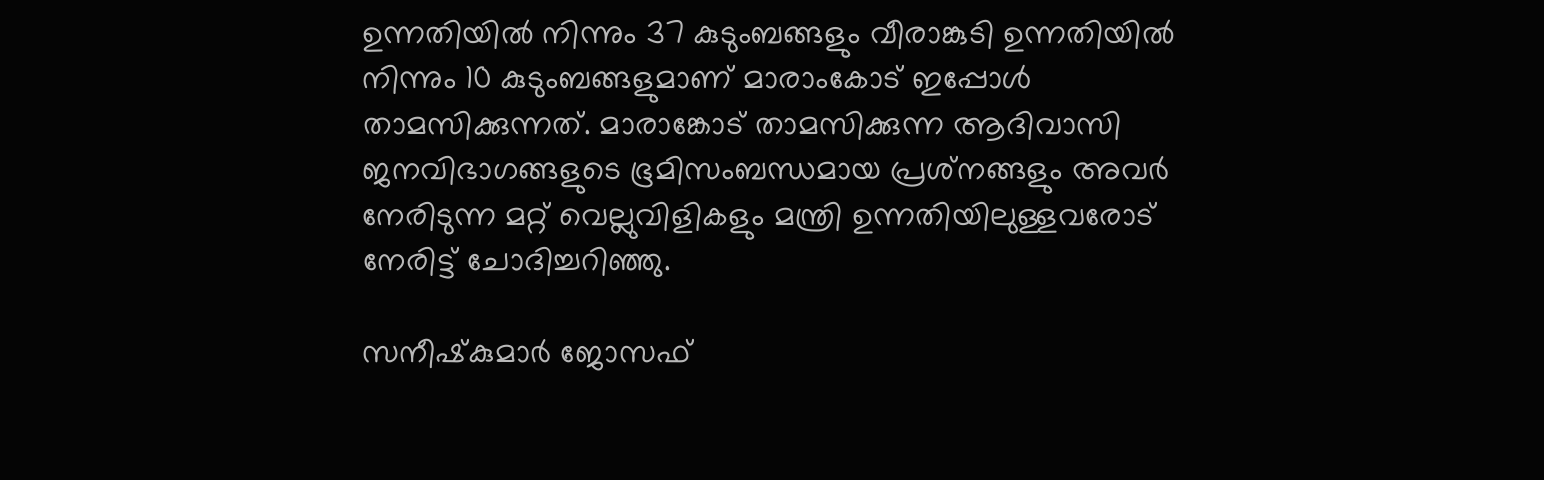ഉന്നതിയില്‍ നിന്നും 37 കുടുംബങ്ങളും വീരാങ്കുടി ഉന്നതിയില്‍ നിന്നും 10 കുടുംബങ്ങളുമാണ് മാരാംകോട് ഇപ്പോള്‍ താമസിക്കുന്നത്. മാരാങ്കോട് താമസിക്കുന്ന ആദിവാസി ജനവിഭാഗങ്ങളുടെ ഭൂമിസംബന്ധമായ പ്രശ്‌നങ്ങളും അവര്‍ നേരിടുന്ന മറ്റ് വെല്ലുവിളികളും മന്ത്രി ഉന്നതിയിലുള്ളവരോട് നേരിട്ട് ചോദിച്ചറിഞ്ഞു.

സനീഷ്‌കുമാര്‍ ജോസഫ്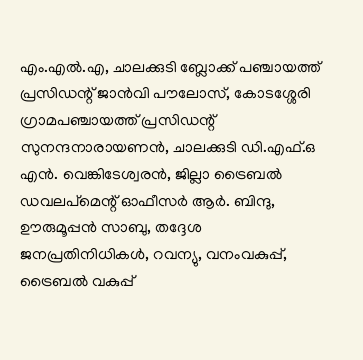എം.എല്‍.എ, ചാലക്കുടി ബ്ലോക്ക് പഞ്ചായത്ത് പ്രസിഡന്റ് ജാന്‍വി പൗലോസ്, കോടശ്ശേരി ഗ്രാമപഞ്ചായത്ത് പ്രസിഡന്റ് സുനന്ദനാരായണന്‍, ചാലക്കുടി ഡി.എഫ്.ഒ എന്‍. വെങ്കിടേശ്വരന്‍, ജില്ലാ ട്രൈബല്‍ ഡവലപ്‌മെന്റ് ഓഫീസര്‍ ആര്‍. ബിന്ദു, ഊരുമൂപ്പന്‍ സാബു, തദ്ദേശ ജനപ്രതിനിധികള്‍, റവന്യു, വനംവകുപ്പ്, ട്രൈബല്‍ വകുപ്പ്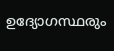ഉദ്യോഗസ്ഥരും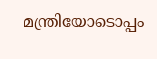മന്ത്രിയോടൊപ്പം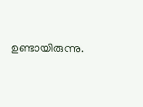ഉണ്ടായിരുന്നു.